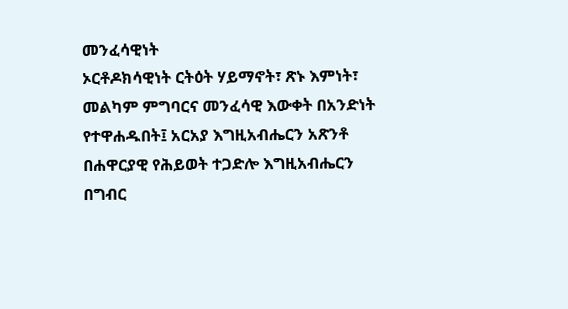መንፈሳዊነት
ኦርቶዶክሳዊነት ርትዕት ሃይማኖት፣ ጽኑ እምነት፣ መልካም ምግባርና መንፈሳዊ እውቀት በአንድነት የተዋሐዱበት፤ አርአያ እግዚአብሔርን አጽንቶ በሐዋርያዊ የሕይወት ተጋድሎ እግዚአብሔርን በግብር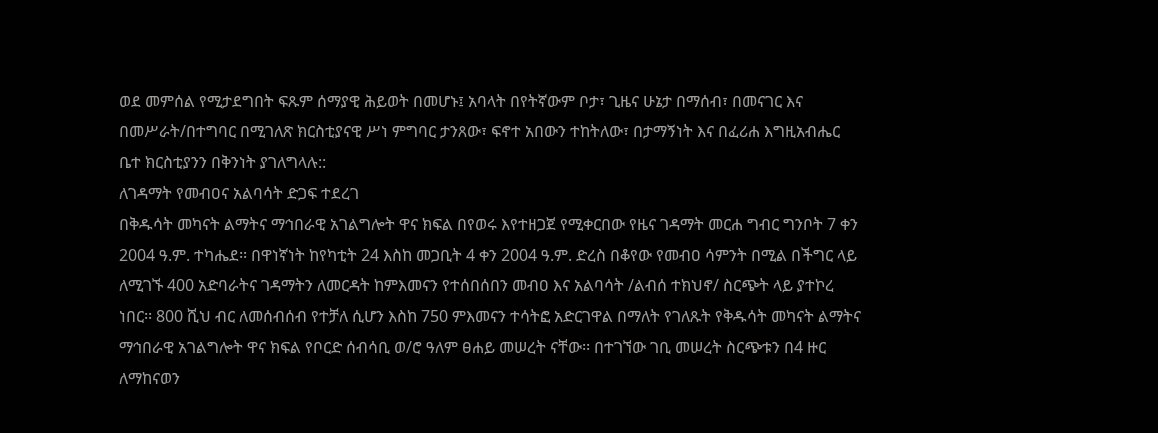ወደ መምሰል የሚታደግበት ፍጹም ሰማያዊ ሕይወት በመሆኑ፤ አባላት በየትኛውም ቦታ፣ ጊዜና ሁኔታ በማሰብ፣ በመናገር እና በመሥራት/በተግባር በሚገለጽ ክርስቲያናዊ ሥነ ምግባር ታንጸው፣ ፍኖተ አበውን ተከትለው፣ በታማኝነት እና በፈሪሐ እግዚአብሔር ቤተ ክርስቲያንን በቅንነት ያገለግላሉ::
ለገዳማት የመብዐና አልባሳት ድጋፍ ተደረገ
በቅዱሳት መካናት ልማትና ማኅበራዊ አገልግሎት ዋና ክፍል በየወሩ እየተዘጋጀ የሚቀርበው የዜና ገዳማት መርሐ ግብር ግንቦት 7 ቀን
2004 ዓ.ም. ተካሔደ፡፡ በዋነኛነት ከየካቲት 24 እስከ መጋቢት 4 ቀን 2004 ዓ.ም. ድረስ በቆየው የመብዐ ሳምንት በሚል በችግር ላይ ለሚገኙ 400 አድባራትና ገዳማትን ለመርዳት ከምእመናን የተሰበሰበን መብዐ እና አልባሳት /ልብሰ ተክህኖ/ ስርጭት ላይ ያተኮረ ነበር፡፡ 800 ሺህ ብር ለመሰብሰብ የተቻለ ሲሆን እስከ 750 ምእመናን ተሳትፎ አድርገዋል በማለት የገለጹት የቅዱሳት መካናት ልማትና ማኅበራዊ አገልግሎት ዋና ክፍል የቦርድ ሰብሳቢ ወ/ሮ ዓለም ፀሐይ መሠረት ናቸው፡፡ በተገኘው ገቢ መሠረት ስርጭቱን በ4 ዙር ለማከናወን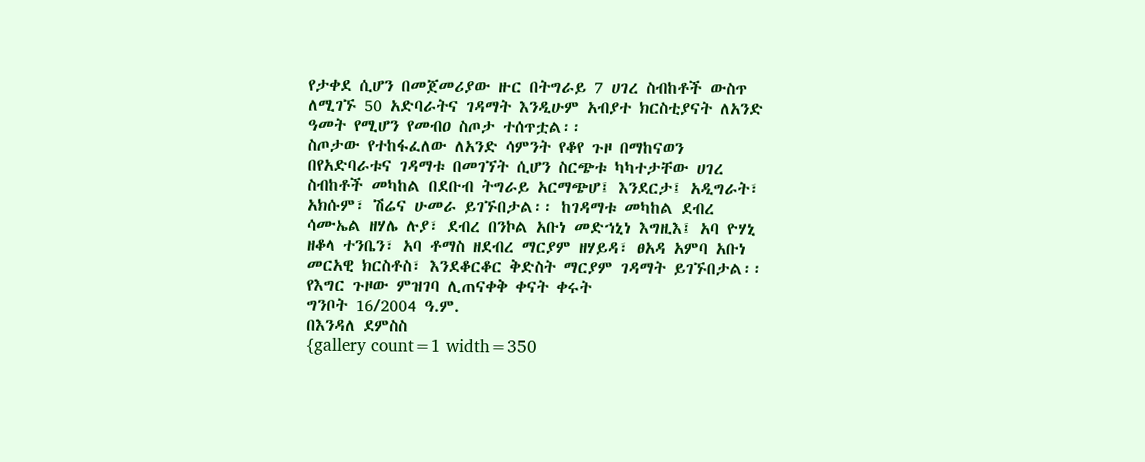የታቀደ ሲሆን በመጀመሪያው ዙር በትግራይ 7 ሀገረ ስብከቶች ውስጥ ለሚገኙ 50 አድባራትና ገዳማት እንዲሁም አብያተ ክርስቲያናት ለአንድ ዓመት የሚሆን የመብዐ ስጦታ ተሰጥቷል፡፡
ስጦታው የተከፋፈለው ለአንድ ሳምንት የቆየ ጉዞ በማከናወን በየአድባራቱና ገዳማቱ በመገኘት ሲሆን ስርጭቱ ካካተታቸው ሀገረ ስብከቶች መካከል በደቡብ ትግራይ አርማጭሆ፤ እንደርታ፤ አዲግራት፣ አክሱም፣ ሽሬና ሁመራ ይገኙበታል፡፡ ከገዳማቱ መካከል ደብረ ሳሙኤል ዘሃሌ ሉያ፣ ደብረ በንኮል አቡነ መድኀኒነ እግዚእ፤ አባ ዮሃኒ ዘቆላ ተንቤን፣ አባ ቶማስ ዘደብረ ማርያም ዘሃይዳ፣ ፀአዳ አምባ አቡነ መርአዊ ክርስቶስ፣ እንደቆርቆር ቅድስት ማርያም ገዳማት ይገኙበታል፡፡
የእግር ጉዞው ምዝገባ ሊጠናቀቅ ቀናት ቀሩት
ግንቦት 16/2004 ዓ.ም.
በእንዳለ ደምስስ
{gallery count=1 width=350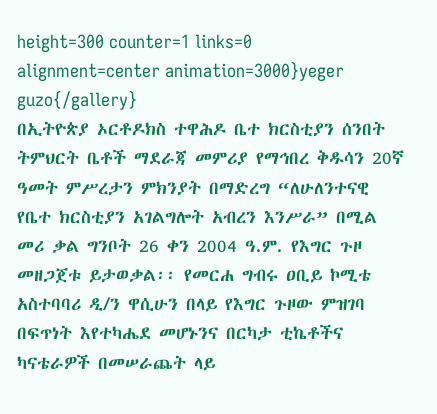height=300 counter=1 links=0 alignment=center animation=3000}yeger guzo{/gallery}
በኢትዮጵያ ኦርቶዶክስ ተዋሕዶ ቤተ ክርስቲያን ሰንበት ትምህርት ቤቶች ማደራጃ መምሪያ የማኅበረ ቅዱሳን 20ኛ ዓመት ምሥረታን ምክንያት በማድረግ “ለሁለንተናዊ የቤተ ክርስቲያን አገልግሎት አብረን እንሥራ” በሚል መሪ ቃል ግንቦት 26 ቀን 2004 ዓ.ም. የእግር ጉዞ መዘጋጀቱ ይታወቃል፡፡ የመርሐ ግብሩ ዐቢይ ኮሚቴ አስተባባሪ ዲ/ን ዋሲሁን በላይ የእግር ጉዞው ምዝገባ በፍጥነት እየተካሔደ መሆኑንና በርካታ ቲኬቶችና ካናቴራዎች በመሠራጨት ላይ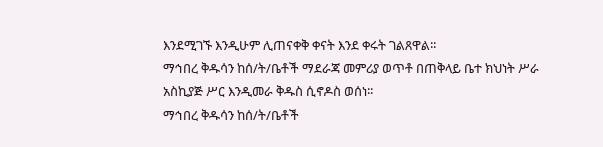እንደሚገኙ እንዲሁም ሊጠናቀቅ ቀናት እንደ ቀሩት ገልጸዋል፡፡
ማኅበረ ቅዱሳን ከሰ/ት/ቤቶች ማደራጃ መምሪያ ወጥቶ በጠቅላይ ቤተ ክህነት ሥራ አስኪያጅ ሥር እንዲመራ ቅዱስ ሲኖዶስ ወሰነ፡፡
ማኅበረ ቅዱሳን ከሰ/ት/ቤቶች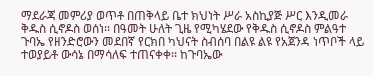ማደራጃ መምሪያ ወጥቶ በጠቅላይ ቤተ ክህነት ሥራ አስኪያጅ ሥር እንዲመራ ቅዱስ ሲኖዶስ ወሰነ፡፡ በዓመት ሁለት ጊዜ የሚካሄደው የቅዱስ ሲኖዶስ ምልዓተ ጉባኤ የዘንድሮውን መደበኛ የርክበ ካህናት ስብሰባ በልዩ ልዩ የአጀንዳ ነጥቦች ላይ ተወያይቶ ውሳኔ በማሳለፍ ተጠናቀቀ፡፡ ከጉባኤው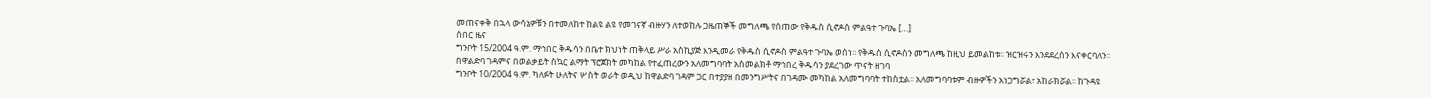መጠናቀቅ በኋላ ውሳኔዎቹን በተመለከተ ከልዩ ልዩ የመገናኛ ብዙሃን ለተወከሉ ጋዜጠኞች መግለጫ የሰጠው የቅዱስ ሲኖዶስ ምልዓተ ጉባኤ […]
ሰበር ዜና
ግንቦት 15/2004 ዓ.ም. ማኅበር ቅዱሳን በቤተ ክህነት ጠቅላይ ሥራ አስኪያጅ እንዲመራ የቅዱስ ሲኖዶስ ምልዓተ ጉባኤ ወሰነ፡፡ የቅዱስ ሲኖዶስን መግለጫ ከዚህ ይመልከቱ፡፡ ዝርዝሩን እንደደረሰን እናቀርባለን፡፡
በዋልድባ ገዳምና በወልቃይት ስኳር ልማት ፕሮጀክት መካከል የተፈጠረውን አለመግባባት አስመልክቶ ማኅበረ ቅዱሳን ያደረገው ጥናት ዘገባ
ግንቦት 10/2004 ዓ.ም. ካለፉት ሁለትና ሦስት ወራት ወዲህ ከዋልድባ ገዳም ጋር በተያያዘ በመንግሥትና በገዳሙ መካከል አለመግባባት ተከስቷል፡፡ አለመግባባቱም ብዙዎችን አነጋግሯል፣ አከራክሯል፡፡ ከጉዳዩ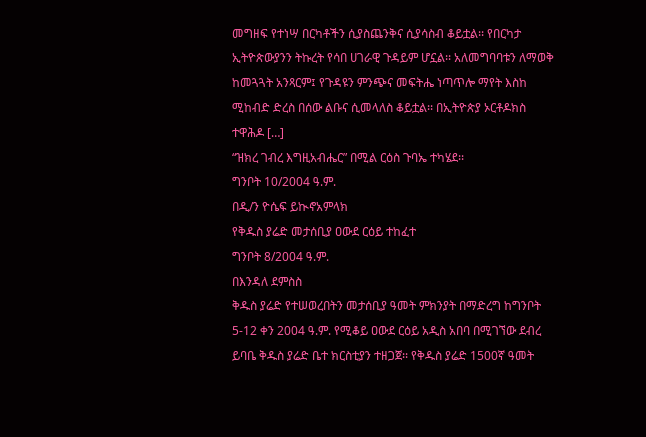መግዘፍ የተነሣ በርካቶችን ሲያስጨንቅና ሲያሳስብ ቆይቷል፡፡ የበርካታ ኢትዮጵውያንን ትኩረት የሳበ ሀገራዊ ጉዳይም ሆኗል፡፡ አለመግባባቱን ለማወቅ ከመጓጓት አንጻርም፤ የጉዳዩን ምንጭና መፍትሔ ነጣጥሎ ማየት እስከ ሚከብድ ድረስ በሰው ልቡና ሲመላለስ ቆይቷል፡፡ በኢትዮጵያ ኦርቶዶክስ ተዋሕዶ […]
“ዝክረ ገብረ እግዚአብሔር” በሚል ርዕስ ጉባኤ ተካሄደ፡፡
ግንቦት 10/2004 ዓ.ም.
በዲ/ን ዮሴፍ ይኲኖአምላክ
የቅዱስ ያሬድ መታሰቢያ ዐውደ ርዕይ ተከፈተ
ግንቦት 8/2004 ዓ.ም.
በእንዳለ ደምስስ
ቅዱስ ያሬድ የተሠወረበትን መታሰቢያ ዓመት ምክንያት በማድረግ ከግንቦት 5-12 ቀን 2004 ዓ.ም. የሚቆይ ዐውደ ርዕይ አዲስ አበባ በሚገኘው ደብረ ይባቤ ቅዱስ ያሬድ ቤተ ክርስቲያን ተዘጋጀ፡፡ የቅዱስ ያሬድ 1500ኛ ዓመት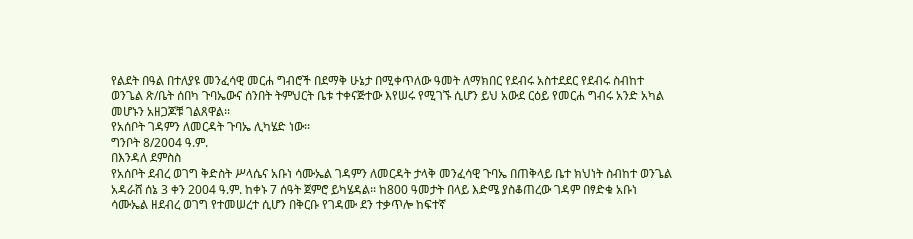የልደት በዓል በተለያዩ መንፈሳዊ መርሐ ግብሮች በደማቅ ሁኔታ በሚቀጥለው ዓመት ለማክበር የደብሩ አስተደደር የደብሩ ስብከተ ወንጌል ጽ/ቤት ሰበካ ጉባኤውና ሰንበት ትምህርት ቤቱ ተቀናጅተው እየሠሩ የሚገኙ ሲሆን ይህ አውደ ርዕይ የመርሐ ግብሩ አንድ አካል መሆኑን አዘጋጆቹ ገልጸዋል፡፡
የአሰቦት ገዳምን ለመርዳት ጉባኤ ሊካሄድ ነው፡፡
ግንቦት 8/2004 ዓ.ም.
በእንዳለ ደምስስ
የአሰቦት ደብረ ወገግ ቅድስት ሥላሴና አቡነ ሳሙኤል ገዳምን ለመርዳት ታላቅ መንፈሳዊ ጉባኤ በጠቅላይ ቤተ ክህነት ስብከተ ወንጌል አዳራሸ ሰኔ 3 ቀን 2004 ዓ.ም. ከቀኑ 7 ሰዓት ጀምሮ ይካሄዳል፡፡ ከ800 ዓመታት በላይ እድሜ ያስቆጠረው ገዳም በፃድቁ አቡነ ሳሙኤል ዘደብረ ወገግ የተመሠረተ ሲሆን በቅርቡ የገዳሙ ደን ተቃጥሎ ከፍተኛ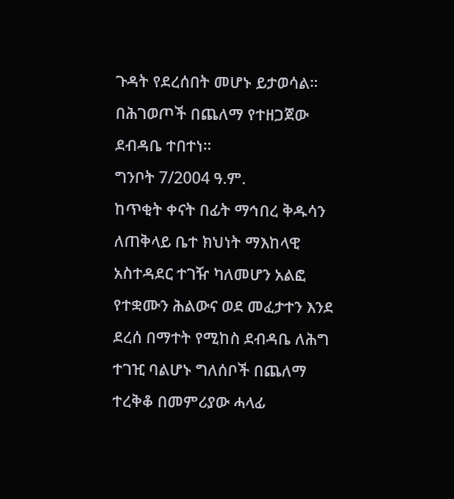ጉዳት የደረሰበት መሆኑ ይታወሳል፡፡
በሕገወጦች በጨለማ የተዘጋጀው ደብዳቤ ተበተነ፡፡
ግንቦት 7/2004 ዓ.ም.
ከጥቂት ቀናት በፊት ማኅበረ ቅዱሳን ለጠቅላይ ቤተ ክህነት ማእከላዊ አስተዳደር ተገዥ ካለመሆን አልፎ የተቋሙን ሕልውና ወደ መፈታተን እንደ ደረሰ በማተት የሚከስ ደብዳቤ ለሕግ ተገዢ ባልሆኑ ግለሰቦች በጨለማ ተረቅቆ በመምሪያው ሓላፊ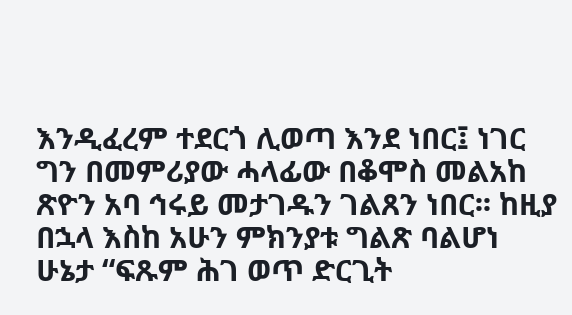እንዲፈረም ተደርጎ ሊወጣ እንደ ነበር፤ ነገር ግን በመምሪያው ሓላፊው በቆሞስ መልአከ ጽዮን አባ ኅሩይ መታገዱን ገልጸን ነበር፡፡ ከዚያ በኋላ እስከ አሁን ምክንያቱ ግልጽ ባልሆነ ሁኔታ “ፍጹም ሕገ ወጥ ድርጊት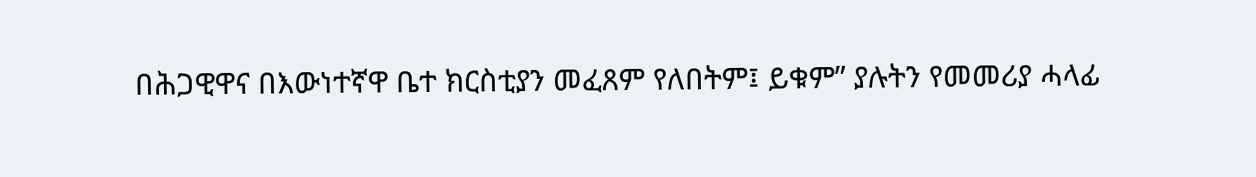በሕጋዊዋና በእውነተኛዋ ቤተ ክርስቲያን መፈጸም የለበትም፤ ይቁም” ያሉትን የመመሪያ ሓላፊ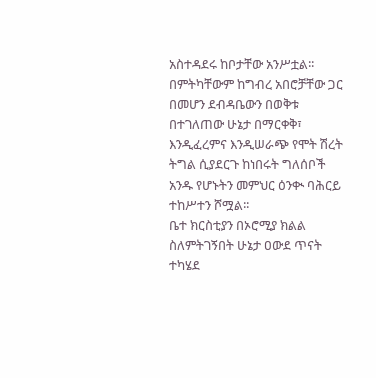አስተዳደሩ ከቦታቸው አንሥቷል፡፡ በምትካቸውም ከግብረ አበሮቻቸው ጋር በመሆን ደብዳቤውን በወቅቱ በተገለጠው ሁኔታ በማርቀቅ፣ እንዲፈረምና እንዲሠራጭ የሞት ሽረት ትግል ሲያደርጉ ከነበሩት ግለሰቦች አንዱ የሆኑትን መምህር ዕንቊ ባሕርይ ተከሥተን ሾሟል፡፡
ቤተ ክርስቲያን በኦሮሚያ ክልል ስለምትገኝበት ሁኔታ ዐውደ ጥናት ተካሄደ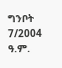ግንቦት 7/2004 ዓ.ም.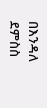በእንዳለ ደምስስ